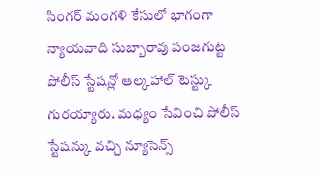సింగర్ మంగళి కేసులో భాగంగా న్యాయవాది సుబ్బారావు పంజగుట్ట పోలీస్ స్టేషన్లో ఆల్కహాల్ టెస్ట్కు గురయ్యారు. మధ్యం సేవించి పోలీస్ స్టేషన్కు వచ్చి న్యూసెన్స్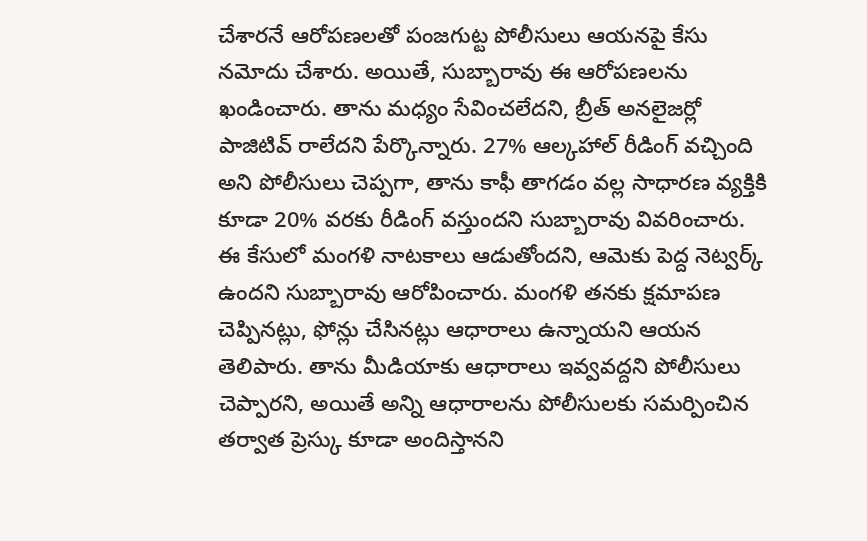చేశారనే ఆరోపణలతో పంజగుట్ట పోలీసులు ఆయనపై కేసు నమోదు చేశారు. అయితే, సుబ్బారావు ఈ ఆరోపణలను ఖండించారు. తాను మధ్యం సేవించలేదని, బ్రీత్ అనలైజర్లో పాజిటివ్ రాలేదని పేర్కొన్నారు. 27% ఆల్కహాల్ రీడింగ్ వచ్చింది అని పోలీసులు చెప్పగా, తాను కాఫీ తాగడం వల్ల సాధారణ వ్యక్తికి కూడా 20% వరకు రీడింగ్ వస్తుందని సుబ్బారావు వివరించారు. ఈ కేసులో మంగళి నాటకాలు ఆడుతోందని, ఆమెకు పెద్ద నెట్వర్క్ ఉందని సుబ్బారావు ఆరోపించారు. మంగళి తనకు క్షమాపణ చెప్పినట్లు, ఫోన్లు చేసినట్లు ఆధారాలు ఉన్నాయని ఆయన తెలిపారు. తాను మీడియాకు ఆధారాలు ఇవ్వవద్దని పోలీసులు చెప్పారని, అయితే అన్ని ఆధారాలను పోలీసులకు సమర్పించిన తర్వాత ప్రెస్కు కూడా అందిస్తానని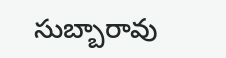సుబ్బారావు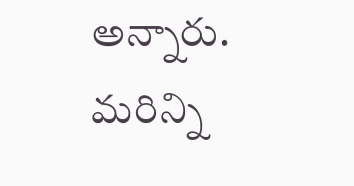అన్నారు.
మరిన్ని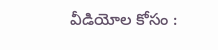వీడియోల కోసం :